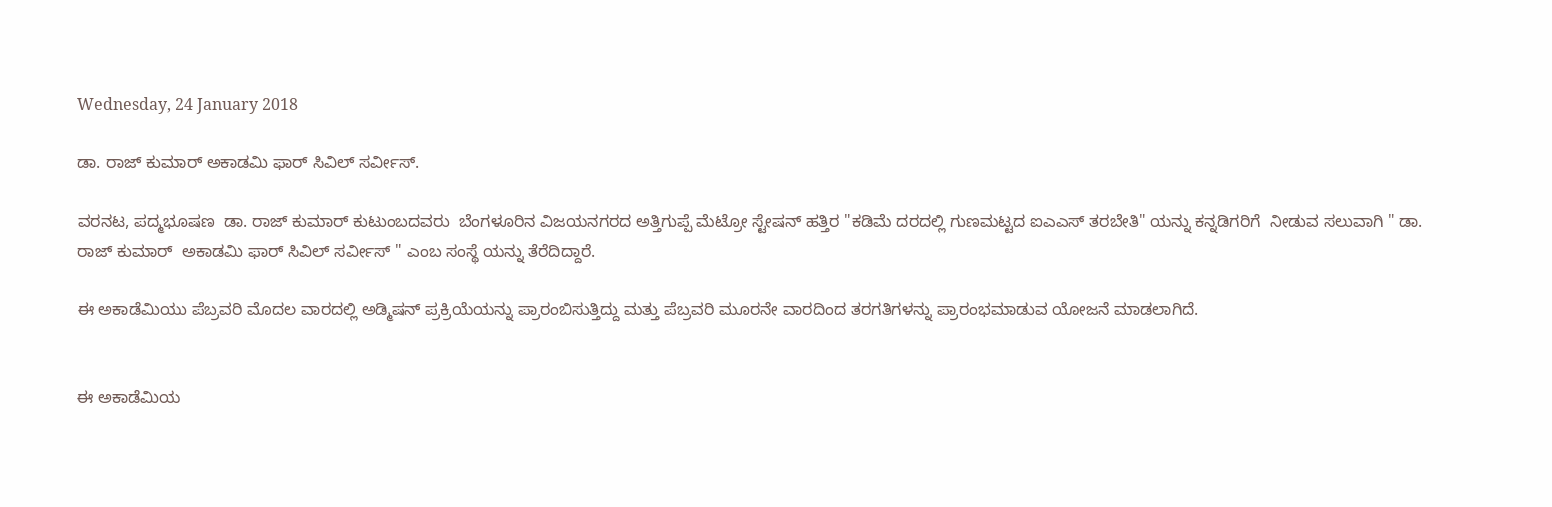Wednesday, 24 January 2018

ಡಾ. ರಾಜ್ ಕುಮಾರ್ ಅಕಾಡಮಿ ಫಾರ್ ಸಿವಿಲ್ ಸರ್ವೀಸ್.

ವರನಟ, ಪದ್ಮಭೂಷಣ  ಡಾ. ರಾಜ್ ಕುಮಾರ್ ಕುಟುಂಬದವರು  ಬೆಂಗಳೂರಿನ ವಿಜಯನಗರದ ಅತ್ತಿಗುಪ್ಪೆ ಮೆಟ್ರೋ ಸ್ಟೇಷನ್ ಹತ್ತಿರ "ಕಡಿಮೆ ದರದಲ್ಲಿ ಗುಣಮಟ್ಟದ ಐಎಎಸ್ ತರಬೇತಿ" ಯನ್ನು ಕನ್ನಡಿಗರಿಗೆ  ನೀಡುವ ಸಲುವಾಗಿ " ಡಾ. ರಾಜ್ ಕುಮಾರ್  ಅಕಾಡಮಿ ಫಾರ್ ಸಿವಿಲ್ ಸರ್ವೀಸ್ " ಎಂಬ ಸಂಸ್ಥೆ ಯನ್ನು ತೆರೆದಿದ್ದಾರೆ.

ಈ ಅಕಾಡೆಮಿಯು ಪೆಬ್ರವರಿ ಮೊದಲ ವಾರದಲ್ಲಿ ಅಡ್ಮಿಷನ್ ಪ್ರಕ್ರಿಯೆಯನ್ನು ಪ್ರಾರಂಬಿಸುತ್ತಿದ್ದು ಮತ್ತು ಪೆಬ್ರವರಿ ಮೂರನೇ ವಾರದಿಂದ ತರಗತಿಗಳನ್ನು ಪ್ರಾರಂಭಮಾಡುವ ಯೋಜನೆ ಮಾಡಲಾಗಿದೆ.


ಈ ಅಕಾಡೆಮಿಯ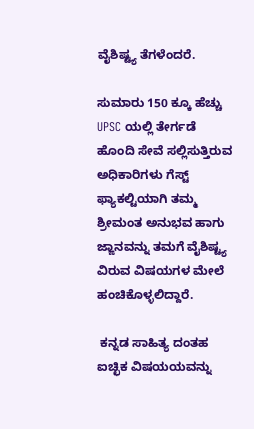ವೈಶಿಷ್ಟ್ಯ ತೆಗಳೆಂದರೆ.

ಸುಮಾರು 150 ಕ್ಕೂ ಹೆಚ್ಚು UPSC ಯಲ್ಲಿ ತೇರ್ಗಡೆ ಹೊಂದಿ ಸೇವೆ ಸಲ್ಲಿಸುತ್ತಿರುವ ಅಧಿಕಾರಿಗಳು ಗೆಸ್ಟ್ ಫ್ಯಾಕಲ್ಟಿಯಾಗಿ ತಮ್ಮ ಶ್ರೀಮಂತ ಅನುಭವ ಹಾಗು ಜ್ಙಾನವನ್ನು ತಮಗೆ ವೈಶಿಷ್ಟ್ಯ ವಿರುವ ವಿಷಯಗಳ ಮೇಲೆ ಹಂಚಿಕೊಳ್ಳಲಿದ್ದಾರೆ.

 ಕನ್ನಡ ಸಾಹಿತ್ಯ ದಂತಹ ಐಚ್ಛಿಕ ವಿಷಯಯವನ್ನು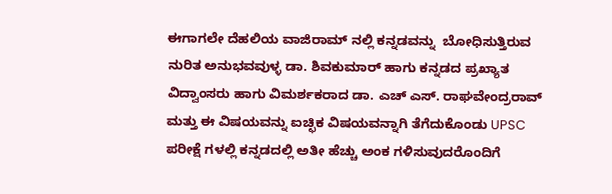ಈಗಾಗಲೇ ದೆಹಲಿಯ ವಾಜಿರಾಮ್ ನಲ್ಲಿ ಕನ್ನಡವನ್ನು  ಬೋಧಿಸುತ್ತಿರುವ ನುರಿತ ಅನುಭವವುಳ್ಳ ಡಾ. ಶಿವಕುಮಾರ್ ಹಾಗು ಕನ್ನಡದ ಪ್ರಖ್ಯಾತ ವಿದ್ವಾಂಸರು ಹಾಗು ವಿಮರ್ಶಕರಾದ ಡಾ. ಎಚ್ ಎಸ್. ರಾಘವೇಂದ್ರರಾವ್ ಮತ್ತು ಈ ವಿಷಯವನ್ನು ಐಚ್ಛಿಕ ವಿಷಯವನ್ನಾಗಿ ತೆಗೆದುಕೊಂಡು UPSC ಪರೀಕ್ಷೆ ಗಳಲ್ಲಿ ಕನ್ನಡದಲ್ಲಿ ಅತೀ ಹೆಚ್ಚು ಅಂಕ ಗಳಿಸುವುದರೊಂದಿಗೆ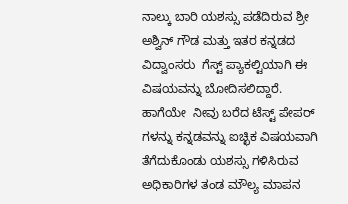ನಾಲ್ಕು ಬಾರಿ ಯಶಸ್ಸು ಪಡೆದಿರುವ ಶ್ರೀ ಅಶ್ವಿನ್ ಗೌಡ ಮತ್ತು ಇತರ ಕನ್ನಡದ ವಿದ್ವಾಂಸರು  ಗೆಸ್ಟ್ ಪ್ಯಾಕಲ್ಟಿಯಾಗಿ ಈ ವಿಷಯವನ್ನು ಬೋದಿಸಲಿದ್ದಾರೆ.
ಹಾಗೆಯೇ  ನೀವು ಬರೆದ ಟೆಸ್ಟ್ ಪೇಪರ್ ಗಳನ್ನು ಕನ್ನಡವನ್ನು ಐಚ್ಛಿಕ ವಿಷಯವಾಗಿ ತೆಗೆದುಕೊಂಡು ಯಶಸ್ಸು ಗಳಿಸಿರುವ ಅಧಿಕಾರಿಗಳ ತಂಡ ಮೌಲ್ಯ ಮಾಪನ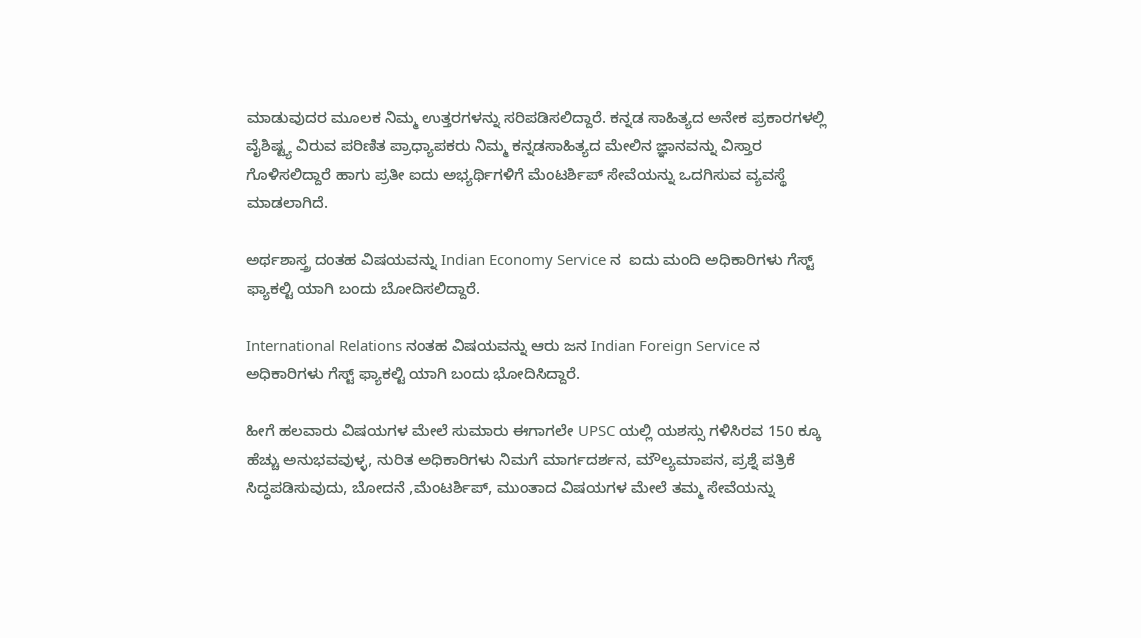ಮಾಡುವುದರ ಮೂಲಕ ನಿಮ್ಮ ಉತ್ತರಗಳನ್ನು ಸರಿಪಡಿಸಲಿದ್ದಾರೆ. ಕನ್ನಡ ಸಾಹಿತ್ಯದ ಅನೇಕ ಪ್ರಕಾರಗಳಲ್ಲಿ ವೈಶಿಷ್ಟ್ಯ ವಿರುವ ಪರಿಣಿತ ಪ್ರಾಧ್ಯಾಪಕರು ನಿಮ್ಮ ಕನ್ನಡಸಾಹಿತ್ಯದ ಮೇಲಿನ ಜ್ಞಾನವನ್ನು ವಿಸ್ತಾರ ಗೊಳಿಸಲಿದ್ದಾರೆ ಹಾಗು ಪ್ರತೀ ಐದು ಅಭ್ಯರ್ಥಿಗಳಿಗೆ ಮೆಂಟರ್ಶಿಪ್ ಸೇವೆಯನ್ನು ಒದಗಿಸುವ ವ್ಯವಸ್ಥೆ ಮಾಡಲಾಗಿದೆ.

ಅರ್ಥಶಾಸ್ತ್ರ ದಂತಹ ವಿಷಯವನ್ನು Indian Economy Service ನ  ಐದು ಮಂದಿ ಅಧಿಕಾರಿಗಳು ಗೆಸ್ಟ್ ಫ್ಯಾಕಲ್ಟಿ ಯಾಗಿ ಬಂದು ಬೋದಿಸಲಿದ್ದಾರೆ.

International Relations ನಂತಹ ವಿಷಯವನ್ನು ಆರು ಜನ Indian Foreign Service ನ ಅಧಿಕಾರಿಗಳು ಗೆಸ್ಟ್ ಫ್ಯಾಕಲ್ಟಿ ಯಾಗಿ ಬಂದು ಭೋದಿಸಿದ್ದಾರೆ.

ಹೀಗೆ ಹಲವಾರು ವಿಷಯಗಳ ಮೇಲೆ ಸುಮಾರು ಈಗಾಗಲೇ UPSC ಯಲ್ಲಿ ಯಶಸ್ಸು ಗಳಿಸಿರವ 150 ಕ್ಕೂ ಹೆಚ್ಚು ಅನುಭವವುಳ್ಳ, ನುರಿತ ಅಧಿಕಾರಿಗಳು ನಿಮಗೆ ಮಾರ್ಗದರ್ಶನ, ಮೌಲ್ಯಮಾಪನ, ಪ್ರಶ್ನೆ ಪತ್ರಿಕೆ ಸಿದ್ಧಪಡಿಸುವುದು, ಬೋದನೆ ,ಮೆಂಟರ್ಶಿಪ್, ಮುಂತಾದ ವಿಷಯಗಳ ಮೇಲೆ ತಮ್ಮ ಸೇವೆಯನ್ನು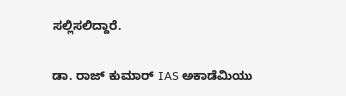ಸಲ್ಲಿಸಲಿದ್ದಾರೆ.

ಡಾ. ರಾಜ್ ಕುಮಾರ್ IAS ಅಕಾಡೆಮಿಯು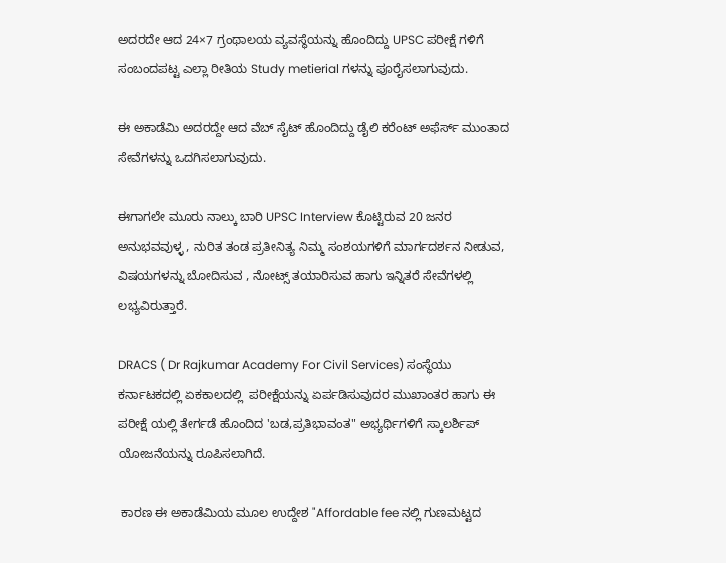ಅದರದೇ ಆದ 24×7 ಗ್ರಂಥಾಲಯ ವ್ಯವಸ್ಥೆಯನ್ನು ಹೊಂದಿದ್ದು UPSC ಪರೀಕ್ಷೆ ಗಳಿಗೆ ಸಂಬಂದಪಟ್ಟ ಎಲ್ಲಾ ರೀತಿಯ Study metierial ಗಳನ್ನು ಪೂರೈಸಲಾಗುವುದು.

ಈ ಅಕಾಡೆಮಿ ಅದರದ್ದೇ ಆದ ವೆಬ್ ಸೈಟ್ ಹೊಂದಿದ್ದು ಡೈಲಿ ಕರೆಂಟ್ ಅಫೆರ್ಸ್ ಮುಂತಾದ ಸೇವೆಗಳನ್ನು ಒದಗಿಸಲಾಗುವುದು.

ಈಗಾಗಲೇ ಮೂರು ನಾಲ್ಕು ಬಾರಿ UPSC Interview ಕೊಟ್ಟಿರುವ 20 ಜನರ ಅನುಭವವುಳ್ಳ , ನುರಿತ ತಂಡ ಪ್ರತೀನಿತ್ಯ ನಿಮ್ಮ ಸಂಶಯಗಳಿಗೆ ಮಾರ್ಗದರ್ಶನ ನೀಡುವ, ವಿಷಯಗಳನ್ನು ಬೋದಿಸುವ , ನೋಟ್ಸ್ ತಯಾರಿಸುವ ಹಾಗು ಇನ್ನಿತರೆ ಸೇವೆಗಳಲ್ಲಿ ಲಭ್ಯವಿರುತ್ತಾರೆ.

DRACS ( Dr Rajkumar Academy For Civil Services) ಸಂಸ್ಥೆಯು ಕರ್ನಾಟಕದಲ್ಲಿ ಏಕಕಾಲದಲ್ಲಿ  ಪರೀಕ್ಷೆಯನ್ನು ಏರ್ಪಡಿಸುವುದರ ಮುಖಾಂತರ ಹಾಗು ಈ ಪರೀಕ್ಷೆ ಯಲ್ಲಿ ತೇರ್ಗಡೆ ಹೊಂದಿದ 'ಬಡ,ಪ್ರತಿಭಾವಂತ" ಅಭ್ಯರ್ಥಿಗಳಿಗೆ ಸ್ಕಾಲರ್ಶಿಪ್ ಯೋಜನೆಯನ್ನು ರೂಪಿಸಲಾಗಿದೆ.

 ಕಾರಣ ಈ ಅಕಾಡೆಮಿಯ ಮೂಲ ಉದ್ದೇಶ "Affordable fee ನಲ್ಲಿ ಗುಣಮಟ್ಟದ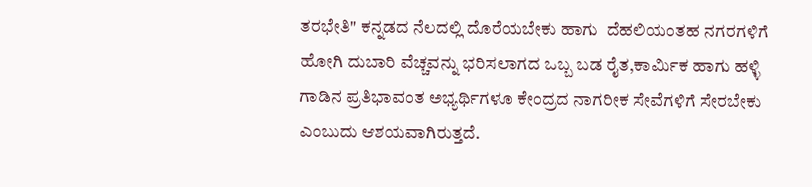ತರಭೇತಿ" ಕನ್ನಡದ ನೆಲದಲ್ಲಿ ದೊರೆಯಬೇಕು ಹಾಗು  ದೆಹಲಿಯಂತಹ ನಗರಗಳಿಗೆ ಹೋಗಿ ದುಬಾರಿ ವೆಚ್ಚವನ್ನು ಭರಿಸಲಾಗದ ಒಬ್ಬ ಬಡ ರೈತ,ಕಾರ್ಮಿಕ ಹಾಗು ಹಳ್ಳಿ ಗಾಡಿನ ಪ್ರತಿಭಾವಂತ ಅಭ್ಯರ್ಥಿಗಳೂ ಕೇಂದ್ರದ ನಾಗರೀಕ ಸೇವೆಗಳಿಗೆ ಸೇರಬೇಕು ಎಂಬುದು ಆಶಯವಾಗಿರುತ್ತದೆ.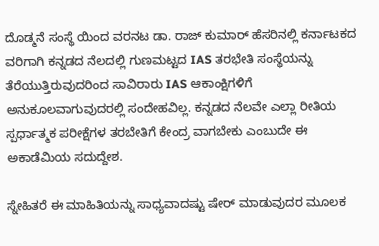ದೊಡ್ಮನೆ ಸಂಸ್ಥೆ ಯಿಂದ ವರನಟ ಡಾ. ರಾಜ್ ಕುಮಾರ್ ಹೆಸರಿನಲ್ಲಿ ಕರ್ನಾಟಕದ ವರಿಗಾಗಿ ಕನ್ನಡದ ನೆಲದಲ್ಲಿ ಗುಣಮಟ್ಟದ IAS ತರಭೇತಿ ಸಂಸ್ಥೆಯನ್ನು ತೆರೆಯುತ್ತಿರುವುದರಿಂದ ಸಾವಿರಾರು IAS ಆಕಾಂಕ್ಷಿಗಳಿಗೆ ಅನುಕೂಲವಾಗುವುದರಲ್ಲಿ ಸಂದೇಹವಿಲ್ಲ. ಕನ್ನಡದ ನೆಲವೇ ಎಲ್ಲಾ ರೀತಿಯ ಸ್ಪರ್ಧಾತ್ಮಕ ಪರೀಕ್ಷೆಗಳ ತರಬೇತಿಗೆ ಕೇಂದ್ರ ವಾಗಬೇಕು ಎಂಬುದೇ ಈ ಅಕಾಡೆಮಿಯ ಸದುದ್ದೇಶ.

ಸ್ನೇಹಿತರೆ ಈ ಮಾಹಿತಿಯನ್ನು ಸಾಧ್ಯವಾದಷ್ಟು ಷೇರ್ ಮಾಡುವುದರ ಮೂಲಕ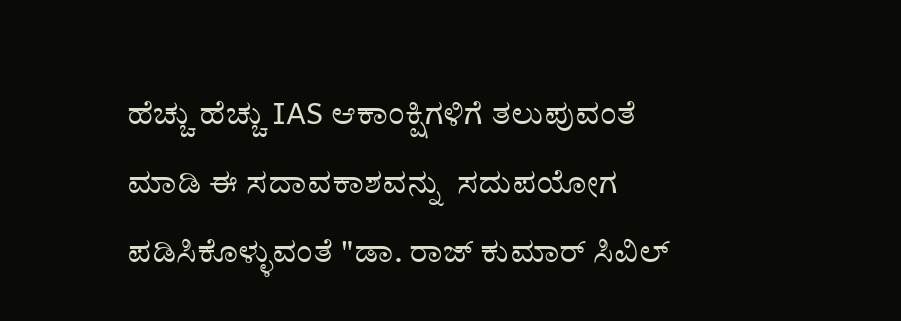ಹೆಚ್ಚು ಹೆಚ್ಚು IAS ಆಕಾಂಕ್ಷಿಗಳಿಗೆ ತಲುಪುವಂತೆ ಮಾಡಿ ಈ ಸದಾವಕಾಶವನ್ನು  ಸದುಪಯೋಗ ಪಡಿಸಿಕೊಳ್ಳುವಂತೆ "ಡಾ. ರಾಜ್ ಕುಮಾರ್ ಸಿವಿಲ್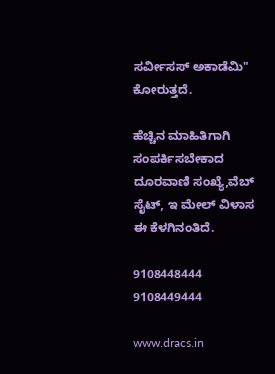ಸರ್ವೀಸಸ್ ಅಕಾಡೆಮಿ"  ಕೋರುತ್ತದೆ.

ಹೆಚ್ಚಿನ ಮಾಹಿತಿಗಾಗಿ ಸಂಪರ್ಕಿಸಬೇಕಾದ ದೂರವಾಣಿ ಸಂಖ್ಯೆ,ವೆಬ್‌ ಸೈಟ್, ಇ ಮೇಲ್ ವಿಳಾಸ ಈ ಕೆಳಗಿನಂತಿದೆ.

9108448444
9108449444

www.dracs.in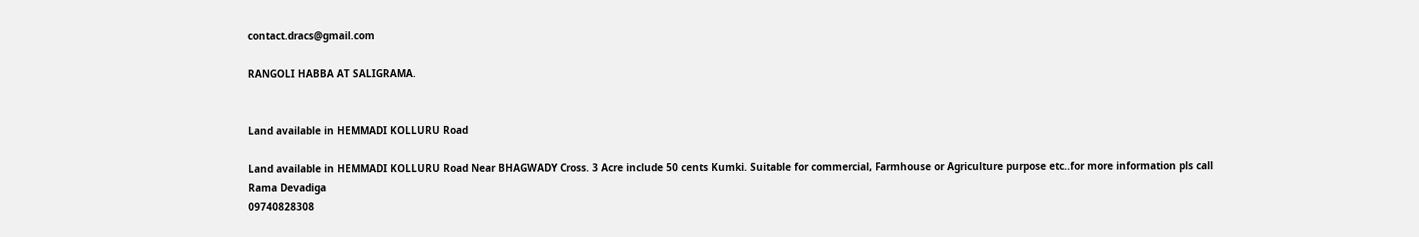contact.dracs@gmail.com

RANGOLI HABBA AT SALIGRAMA.


Land available in HEMMADI KOLLURU Road

Land available in HEMMADI KOLLURU Road Near BHAGWADY Cross. 3 Acre include 50 cents Kumki. Suitable for commercial, Farmhouse or Agriculture purpose etc..for more information pls call
Rama Devadiga
09740828308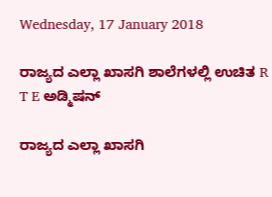Wednesday, 17 January 2018

ರಾಜ್ಯದ ಎಲ್ಲಾ ಖಾಸಗಿ ಶಾಲೆಗಳಲ್ಲಿ ಉಚಿತ R T E ಅಡ್ಮಿಷನ್

ರಾಜ್ಯದ ಎಲ್ಲಾ ಖಾಸಗಿ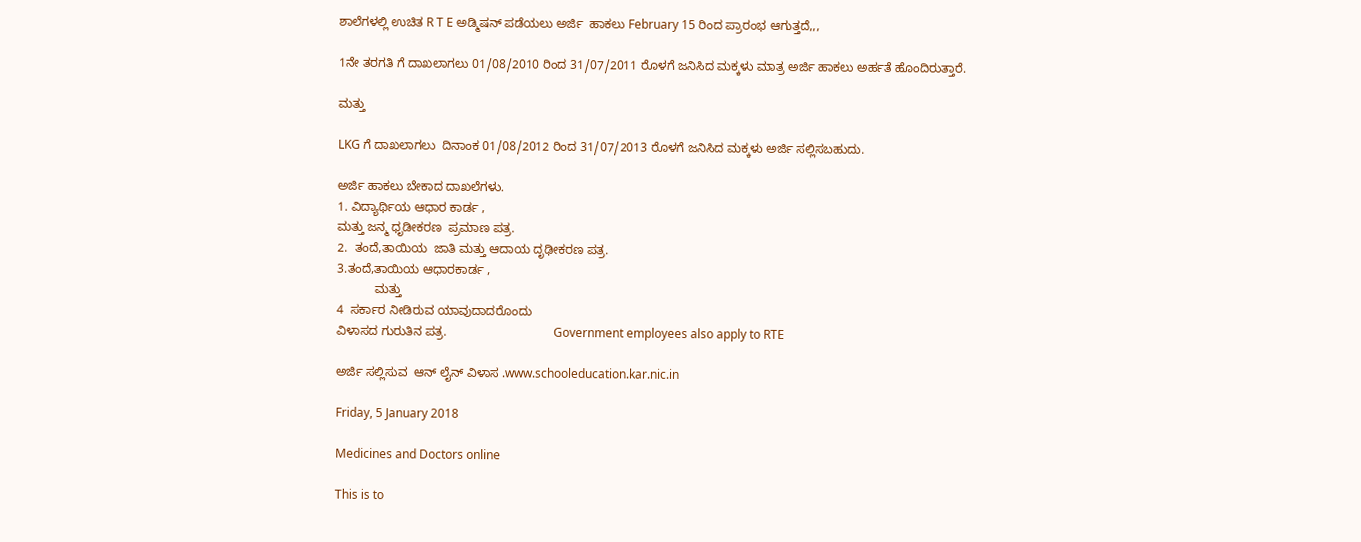ಶಾಲೆಗಳಲ್ಲಿ ಉಚಿತ R T E ಅಡ್ಮಿಷನ್ ಪಡೆಯಲು ಅರ್ಜಿ  ಹಾಕಲು February 15 ರಿಂದ ಪ್ರಾರಂಭ ಆಗುತ್ತದೆ,,,

1ನೇ ತರಗತಿ ಗೆ ದಾಖಲಾಗಲು 01/08/2010 ರಿಂದ 31/07/2011 ರೊಳಗೆ ಜನಿಸಿದ ಮಕ್ಕಳು ಮಾತ್ರ ಅರ್ಜಿ ಹಾಕಲು ಅರ್ಹತೆ ಹೊಂದಿರುತ್ತಾರೆ.

ಮತ್ತು

LKG ಗೆ ದಾಖಲಾಗಲು  ದಿನಾಂಕ 01/08/2012 ರಿಂದ 31/07/2013 ರೊಳಗೆ ಜನಿಸಿದ ಮಕ್ಕಳು ಅರ್ಜಿ ಸಲ್ಲಿಸಬಹುದು.

ಅರ್ಜಿ ಹಾಕಲು ಬೇಕಾದ ದಾಖಲೆಗಳು.
1. ವಿದ್ಯಾರ್ಥಿಯ ಆಧಾರ ಕಾರ್ಡ ,
ಮತ್ತು ಜನ್ಮ ಧೃಡೀಕರಣ  ಪ್ರಮಾಣ ಪತ್ರ.
2.  ತಂದೆ,ತಾಯಿಯ  ಜಾತಿ ಮತ್ತು ಆದಾಯ ದೃಢೀಕರಣ ಪತ್ರ.
3.ತಂದೆ,ತಾಯಿಯ ಆಧಾರಕಾರ್ಡ ,
           ಮತ್ತು
4  ಸರ್ಕಾರ ನೀಡಿರುವ ಯಾವುದಾದರೊಂದು
ವಿಳಾಸದ ಗುರುತಿನ ಪತ್ರ.                               Government employees also apply to RTE

ಅರ್ಜಿ ಸಲ್ಲಿಸುವ  ಆನ್ ಲೈನ್ ವಿಳಾಸ .www.schooleducation.kar.nic.in

Friday, 5 January 2018

Medicines and Doctors online

This is to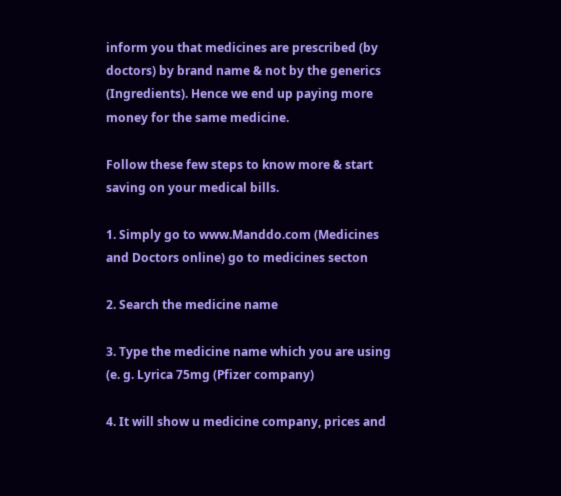inform you that medicines are prescribed (by doctors) by brand name & not by the generics (Ingredients). Hence we end up paying more money for the same medicine.

Follow these few steps to know more & start saving on your medical bills.

1. Simply go to www.Manddo.com (Medicines and Doctors online) go to medicines secton

2. Search the medicine name

3. Type the medicine name which you are using (e. g. Lyrica 75mg (Pfizer company)

4. It will show u medicine company, prices and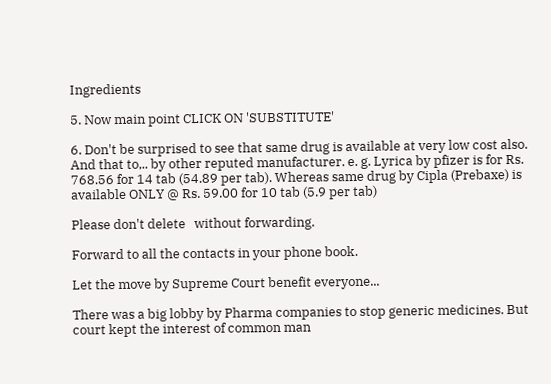Ingredients

5. Now main point CLICK ON 'SUBSTITUTE'

6. Don't be surprised to see that same drug is available at very low cost also. And that to,.. by other reputed manufacturer. e. g. Lyrica by pfizer is for Rs. 768.56 for 14 tab (54.89 per tab). Whereas same drug by Cipla (Prebaxe) is available ONLY @ Rs. 59.00 for 10 tab (5.9 per tab)

Please don't delete   without forwarding.

Forward to all the contacts in your phone book.

Let the move by Supreme Court benefit everyone...

There was a big lobby by Pharma companies to stop generic medicines. But court kept the interest of common man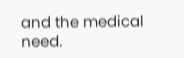and the medical need.